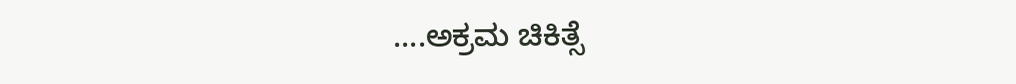....ಅಕ್ರಮ ಚಿಕಿತ್ಸೆ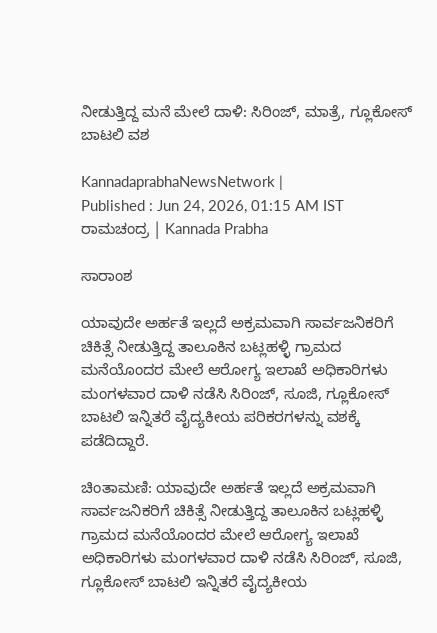ನೀಡುತ್ತಿದ್ದ ಮನೆ ಮೇಲೆ ದಾಳಿ: ಸಿರಿಂಜ್‌, ಮಾತ್ರೆ, ಗ್ಲೂಕೋಸ್ ಬಾಟಲಿ ವಶ

KannadaprabhaNewsNetwork |
Published : Jun 24, 2026, 01:15 AM IST
ರಾಮಚಂದ್ರ | Kannada Prabha

ಸಾರಾಂಶ

ಯಾವುದೇ ಅರ್ಹತೆ ಇಲ್ಲದೆ ಅಕ್ರಮವಾಗಿ ಸಾರ್ವಜನಿಕರಿಗೆ ಚಿಕಿತ್ಸೆ ನೀಡುತ್ತಿದ್ದ ತಾಲೂಕಿನ ಬಟ್ಲಹಳ್ಳಿ ಗ್ರಾಮದ ಮನೆಯೊಂದರ ಮೇಲೆ ಆರೋಗ್ಯ ಇಲಾಖೆ ಅಧಿಕಾರಿಗಳು ಮಂಗಳವಾರ ದಾಳಿ ನಡೆಸಿ ಸಿರಿಂಜ್, ಸೂಜಿ, ಗ್ಲೂಕೋಸ್ ಬಾಟಲಿ ಇನ್ನಿತರೆ ವೈದ್ಯಕೀಯ ಪರಿಕರಗಳನ್ನು ವಶಕ್ಕೆ ಪಡೆದಿದ್ದಾರೆ.

ಚಿಂತಾಮಣಿ: ಯಾವುದೇ ಅರ್ಹತೆ ಇಲ್ಲದೆ ಅಕ್ರಮವಾಗಿ ಸಾರ್ವಜನಿಕರಿಗೆ ಚಿಕಿತ್ಸೆ ನೀಡುತ್ತಿದ್ದ ತಾಲೂಕಿನ ಬಟ್ಲಹಳ್ಳಿ ಗ್ರಾಮದ ಮನೆಯೊಂದರ ಮೇಲೆ ಆರೋಗ್ಯ ಇಲಾಖೆ ಅಧಿಕಾರಿಗಳು ಮಂಗಳವಾರ ದಾಳಿ ನಡೆಸಿ ಸಿರಿಂಜ್, ಸೂಜಿ, ಗ್ಲೂಕೋಸ್ ಬಾಟಲಿ ಇನ್ನಿತರೆ ವೈದ್ಯಕೀಯ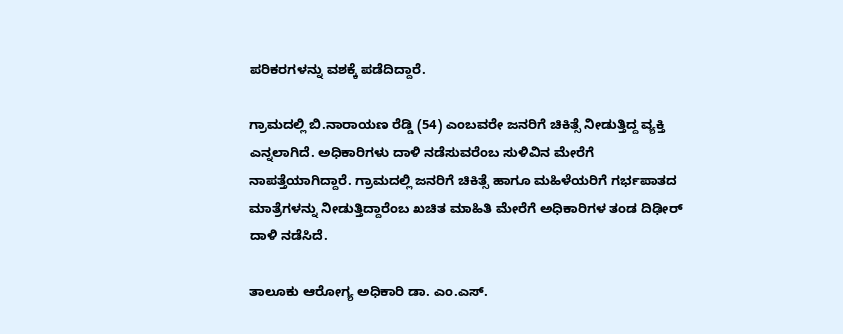ಪರಿಕರಗಳನ್ನು ವಶಕ್ಕೆ ಪಡೆದಿದ್ದಾರೆ.

ಗ್ರಾಮದಲ್ಲಿ ಬಿ.ನಾರಾಯಣ ರೆಡ್ಡಿ (54) ಎಂಬವರೇ ಜನರಿಗೆ ಚಿಕಿತ್ಸೆ ನೀಡುತ್ತಿದ್ದ ವ್ಯಕ್ತಿ ಎನ್ನಲಾಗಿದೆ. ಅಧಿಕಾರಿಗಳು ದಾಳಿ ನಡೆಸುವರೆಂಬ ಸುಳಿವಿನ ಮೇರೆಗೆ ನಾಪತ್ತೆಯಾಗಿದ್ದಾರೆ. ಗ್ರಾಮದಲ್ಲಿ ಜನರಿಗೆ ಚಿಕಿತ್ಸೆ ಹಾಗೂ ಮಹಿಳೆಯರಿಗೆ ಗರ್ಭಪಾತದ ಮಾತ್ರೆಗಳನ್ನು ನೀಡುತ್ತಿದ್ದಾರೆಂಬ ಖಚಿತ ಮಾಹಿತಿ ಮೇರೆಗೆ ಅಧಿಕಾರಿಗಳ ತಂಡ ದಿಢೀರ್ ದಾಳಿ ನಡೆಸಿದೆ.

ತಾಲೂಕು ಆರೋಗ್ಯ ಅಧಿಕಾರಿ ಡಾ. ಎಂ.ಎಸ್.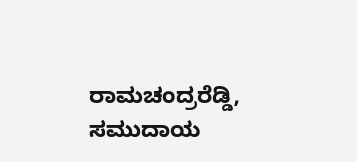ರಾಮಚಂದ್ರರೆಡ್ಡಿ, ಸಮುದಾಯ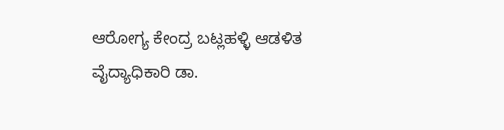ಆರೋಗ್ಯ ಕೇಂದ್ರ ಬಟ್ಲಹಳ್ಳಿ ಆಡಳಿತ ವೈದ್ಯಾಧಿಕಾರಿ ಡಾ.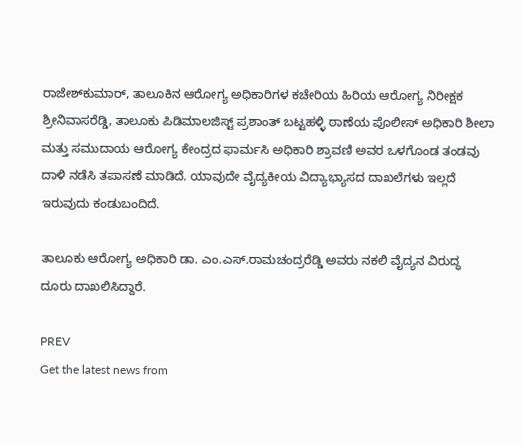ರಾಜೇಶ್‌ಕುಮಾರ್, ತಾಲೂಕಿನ ಆರೋಗ್ಯ ಅಧಿಕಾರಿಗಳ ಕಚೇರಿಯ ಹಿರಿಯ ಆರೋಗ್ಯ ನಿರೀಕ್ಷಕ ಶ್ರೀನಿವಾಸರೆಡ್ಡಿ, ತಾಲೂಕು ಪಿಡಿಮಾಲಜಿಸ್ಟ್ ಪ್ರಶಾಂತ್ ಬಟ್ಟಹಳ್ಳಿ ಠಾಣೆಯ ಪೊಲೀಸ್ ಅಧಿಕಾರಿ ಶೀಲಾ ಮತ್ತು ಸಮುದಾಯ ಆರೋಗ್ಯ ಕೇಂದ್ರದ ಫಾರ್ಮಸಿ ಅಧಿಕಾರಿ ಶ್ರಾವಣಿ ಅವರ ಒಳಗೊಂಡ ತಂಡವು ದಾಳಿ ನಡೆಸಿ ತಪಾಸಣೆ ಮಾಡಿದೆ. ಯಾವುದೇ ವೈದ್ಯಕೀಯ ವಿದ್ಯಾಭ್ಯಾಸದ ದಾಖಲೆಗಳು ಇಲ್ಲದೆ ಇರುವುದು ಕಂಡುಬಂದಿದೆ.

ತಾಲೂಕು ಆರೋಗ್ಯ ಅಧಿಕಾರಿ ಡಾ. ಎಂ.ಎಸ್.ರಾಮಚಂದ್ರರೆಡ್ಡಿ ಅವರು ನಕಲಿ ವೈದ್ಯನ ವಿರುದ್ಧ ದೂರು ದಾಖಲಿಸಿದ್ದಾರೆ.

PREV
Get the latest news from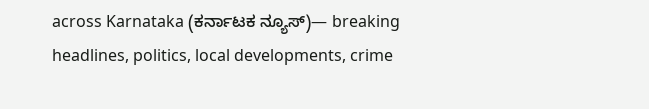across Karnataka (ಕರ್ನಾಟಕ ನ್ಯೂಸ್)— breaking headlines, politics, local developments, crime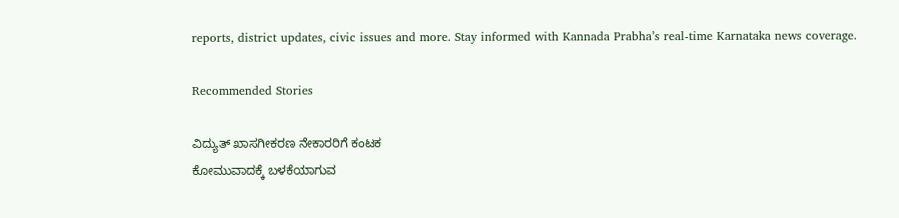reports, district updates, civic issues and more. Stay informed with Kannada Prabha’s real‑time Karnataka news coverage.

Recommended Stories

ವಿದ್ಯುತ್ ಖಾಸಗೀಕರಣ ನೇಕಾರರಿಗೆ ಕಂಟಕ
ಕೋಮುವಾದಕ್ಕೆ ಬಳಕೆಯಾಗುವ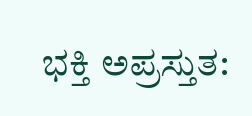ಭಕ್ತಿ ಅಪ್ರಸ್ತುತ: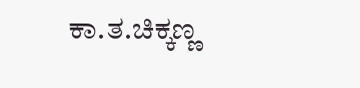ಕಾ.ತ.ಚಿಕ್ಕಣ್ಣ